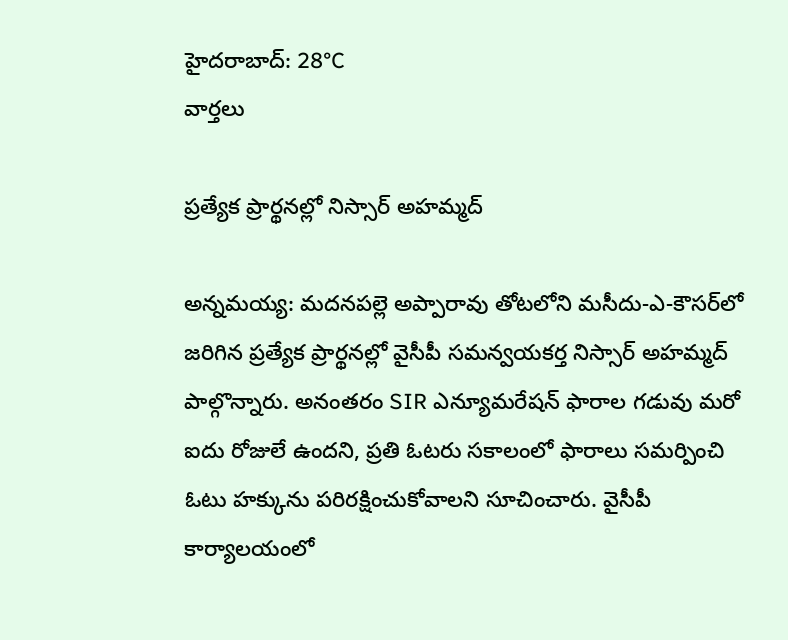హైదరాబాద్: 28°C
వార్తలు

ప్రత్యేక ప్రార్థనల్లో నిస్సార్ అహమ్మద్

అన్నమయ్య: మదనపల్లె అప్పారావు తోటలోని మసీదు-ఎ-కౌసర్‌లో జరిగిన ప్రత్యేక ప్రార్థనల్లో వైసీపీ సమన్వయకర్త నిస్సార్ అహమ్మద్ పాల్గొన్నారు. అనంతరం SIR ఎన్యూమరేషన్ ఫారాల గడువు మరో ఐదు రోజులే ఉందని, ప్రతి ఓటరు సకాలంలో ఫారాలు సమర్పించి ఓటు హక్కును పరిరక్షించుకోవాలని సూచించారు. వైసీపీ కార్యాలయంలో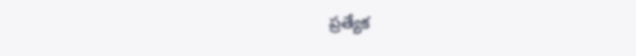ప్రత్యేక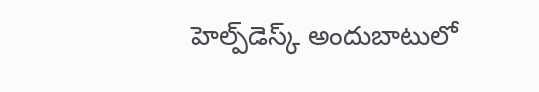హెల్ప్‌డెస్క్ అందుబాటులో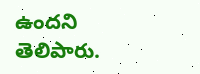ఉందని తెలిపారు.